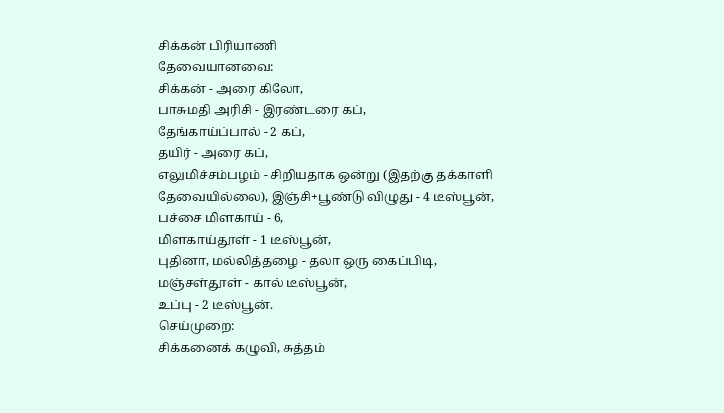சிக்கன் பிரியாணி
தேவையானவை:
சிக்கன் - அரை கிலோ,
பாசுமதி அரிசி - இரண்டரை கப்,
தேங்காய்ப்பால் - 2 கப்,
தயிர் - அரை கப்,
எலுமிச்சம்பழம் - சிறியதாக ஒன்று (இதற்கு தக்காளி தேவையில்லை), இஞ்சி+பூண்டு விழுது - 4 டீஸ்பூன்,
பச்சை மிளகாய் - 6,
மிளகாய்தூள் - 1 டீஸ்பூன்,
புதினா, மல்லித்தழை - தலா ஒரு கைப்பிடி,
மஞ்சள்தூள் - கால் டீஸ்பூன்,
உப்பு - 2 டீஸ்பூன்.
செய்முறை:
சிக்கனைக் கழுவி, சுத்தம்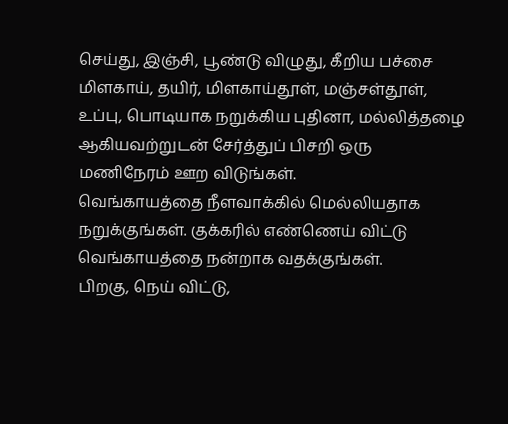செய்து, இஞ்சி, பூண்டு விழுது, கீறிய பச்சை மிளகாய், தயிர், மிளகாய்தூள், மஞ்சள்தூள், உப்பு, பொடியாக நறுக்கிய புதினா, மல்லித்தழை ஆகியவற்றுடன் சேர்த்துப் பிசறி ஒரு மணிநேரம் ஊற விடுங்கள்.
வெங்காயத்தை நீளவாக்கில் மெல்லியதாக நறுக்குங்கள். குக்கரில் எண்ணெய் விட்டு வெங்காயத்தை நன்றாக வதக்குங்கள்.
பிறகு, நெய் விட்டு,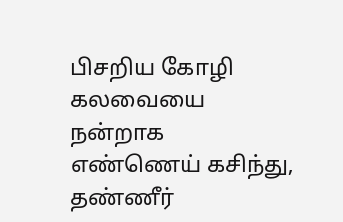பிசறிய கோழி கலவையை நன்றாக எண்ணெய் கசிந்து, தண்ணீர்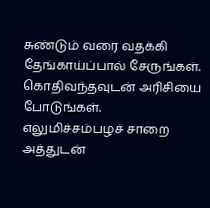சுண்டும் வரை வதக்கி தேங்காய்ப்பால் சேருங்கள். கொதிவந்தவுடன் அரிசியை போடுங்கள்.
எலுமிச்சம்பழச் சாறை அத்துடன்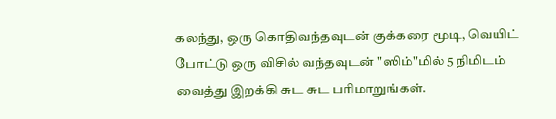கலந்து, ஒரு கொதிவந்தவுடன் குக்கரை மூடி, வெயிட் போட்டு ஒரு விசில் வந்தவுடன் "ஸிம்"மில் 5 நிமிடம் வைத்து இறக்கி சுட சுட பரிமாறுங்கள்.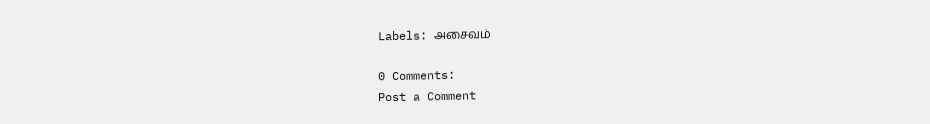Labels: அசைவம்

0 Comments:
Post a Comment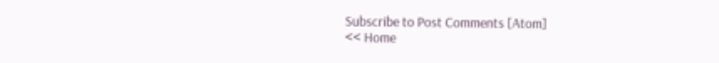Subscribe to Post Comments [Atom]
<< Home